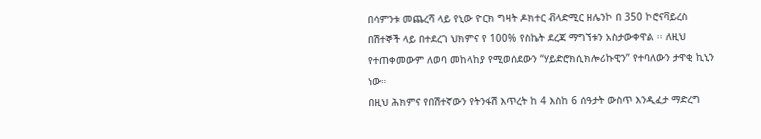በሳምንቱ መጨረሻ ላይ የኒው ዮርክ ግዛት ዶክተር ቭላድሚር ዘሌንኮ በ 350 ኮሮናቫይረስ በሽተኞች ላይ በተደረገ ህክምና የ 100% የስኬት ደረጃ ማግኘቱን አስታውቀዋል ፡፡ ለዚህ የተጠቀመውም ለወባ መከላከያ የሚወሰደውን “ሃይድሮክሲክሎሪኩዊን” የተባለውን ታዋቂ ኪኒን ነው።
በዚህ ሕክምና የበሽተኛውን የትንፋሽ እጥረት ከ 4 እስከ 6 ሰዓታት ውስጥ እንዲፈታ ማድረግ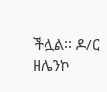ችሏል፡፡ ዶ/ር ዘሌንኮ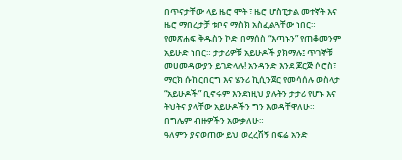በጥናታቸው ላይ ዜሮ ሞት ፣ ዜሮ ሆስፒታል መተኛት እና ዜሮ ማበረታቻ ቱቦና ማስክ አስፈልጓቸው ነበር።
የመጽሐፍ ቅዱስን ኮድ በማሰስ “እጣኑን” የጠቆመንም አይሁድ ነበር። ታታሪዎቹ አይሁዶች ያክማሉ፤ ጥገኞቹ መሀመዳውያን ይገድላሉ! አንዳንድ እንደ ጆርጅ ሶሮስ፣ ማርክ ሱከርበርግ እና ሄንሪ ኪሲንጀር የመሳሰሉ ወስላታ “አይሁዶች” ቢኖሩም እንደነዚህ ያሉትን ታታሪ የሆኑ እና ትህትና ያላቸው አይሁዶችን ግን እወዳቸዋለሁ። በግሌም ብዙዎችን አውቃለሁ።
ዓለምን ያናወጠው ይህ ወረረሽኝ በፍሬ አንድ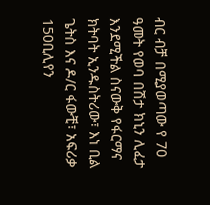ብር ብቻ በሚያወጣው የ 70 ዓመት የወባ በሽታ ክኒን ሊፈታ እንደሚችል ስናውቅ የፋርማና ክትባት ኢንዱስትሪው፣ እነ ቢል ጌትስ እና ዶ/ር ፋውቺ፣ አፍሪቃ 150ቢሊየን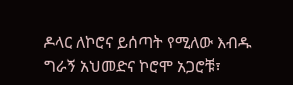ዶላር ለኮሮና ይሰጣት የሚለው እብዱ ግራኝ አህመድና ኮሮሞ አጋሮቹ፣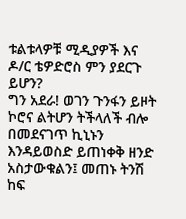ቱልቱላዎቹ ሚዲያዎች እና ዶ/ር ቴዎድሮስ ምን ያደርጉ ይሆን?
ግን አደራ! ወገን ጉንፋን ይዞት ኮሮና ልትሆን ትችላለች ብሎ በመደናገጥ ኪኒኑን እንዳይወስድ ይጠነቀቅ ዘንድ አስታውቁልን፤ መጠኑ ትንሽ ከፍ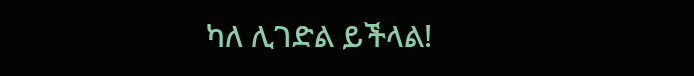ካለ ሊገድል ይችላል!